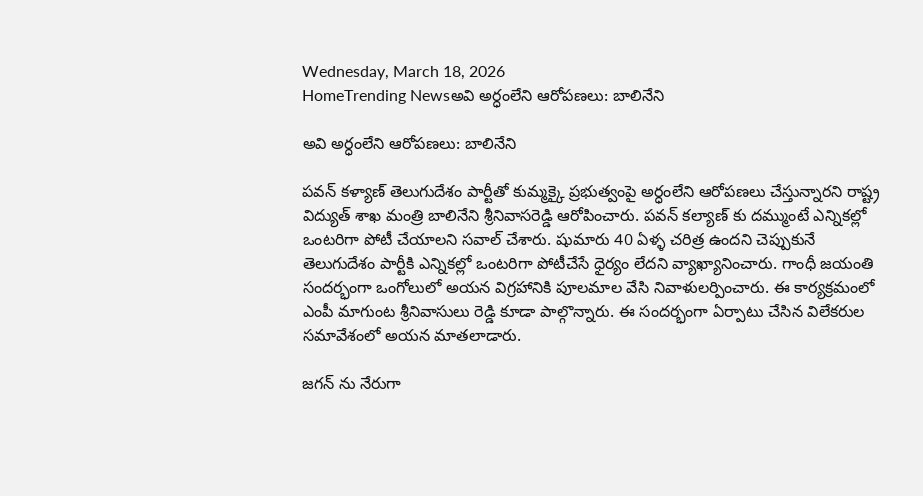Wednesday, March 18, 2026
HomeTrending Newsఅవి అర్ధంలేని ఆరోపణలు: బాలినేని

అవి అర్ధంలేని ఆరోపణలు: బాలినేని

పవన్ కళ్యాణ్ తెలుగుదేశం పార్టీతో కుమ్మక్కై ప్రభుత్వంపై అర్ధంలేని ఆరోపణలు చేస్తున్నారని రాష్ట్ర విద్యుత్ శాఖ మంత్రి బాలినేని శ్రీనివాసరెడ్డి ఆరోపించారు. పవన్ కల్యాణ్ కు దమ్ముంటే ఎన్నికల్లో ఒంటరిగా పోటీ చేయాలని సవాల్ చేశారు. షుమారు 40 ఏళ్ళ చరిత్ర ఉందని చెప్పుకునే తెలుగుదేశం పార్టీకి ఎన్నికల్లో ఒంటరిగా పోటీచేసే ధైర్యం లేదని వ్యాఖ్యానించారు. గాంధీ జయంతి సందర్భంగా ఒంగోలులో అయన విగ్రహానికి పూలమాల వేసి నివాళులర్పించారు. ఈ కార్యక్రమంలో ఎంపీ మాగుంట శ్రీనివాసులు రెడ్డి కూడా పాల్గొన్నారు. ఈ సందర్భంగా ఏర్పాటు చేసిన విలేకరుల సమావేశంలో అయన మాతలాడారు.

జగన్ ను నేరుగా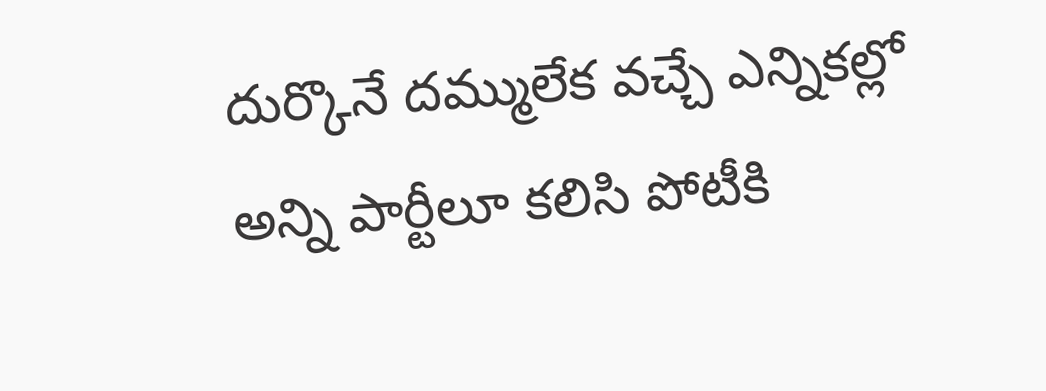దుర్కొనే దమ్ములేక వచ్చే ఎన్నికల్లో అన్ని పార్టీలూ కలిసి పోటీకి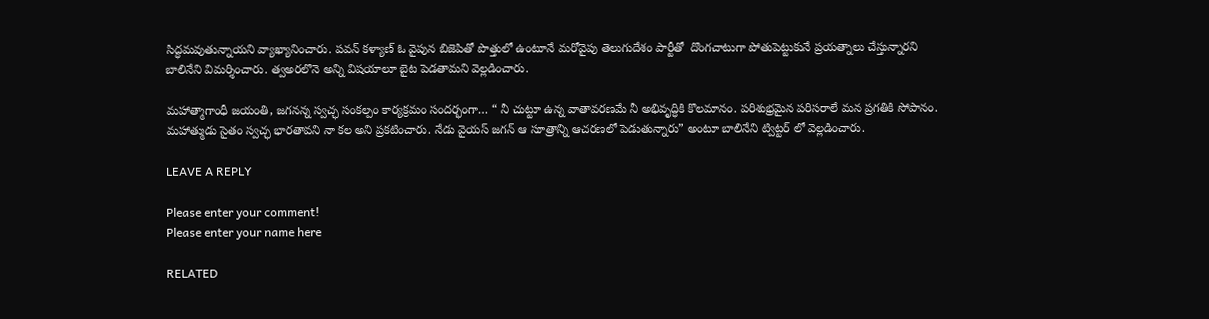సిద్ధమవుతున్నాయని వ్యాఖ్యానించారు. పవన్ కళ్యాణ్ ఓ వైపున బిజెపితో పొత్తులో ఉంటూనే మరోవైపు తెలుగుదేశం పార్టీతో  దొంగచాటుగా పోతుపెట్టుకునే ప్రయత్నాలు చేస్తున్నారని బాలినేని విమర్శించారు. త్వఅరలొనె అన్ని విషయాలూ బైట పెడతామని వెల్లడించారు.

మహాత్మాగాంధీ జయంతి, జగనన్న స్వచ్ఛ సంకల్పం కార్యక్రమం సందర్భంగా… “ నీ చుట్టూ ఉన్న వాతావరణమే నీ అభివృద్ధికి కొలమానం. పరిశుభ్రమైన పరిసరాలే మన ప్రగతికి సోపానం. మహాత్ముడు సైతం స్వచ్ఛ భారతావని నా కల అని ప్రకటించారు. నేడు వైయస్ జగన్ ఆ సూత్రాన్ని ఆచరణలో పెడుతున్నారు” అంటూ బాలినేని ట్విట్టర్ లో వెల్లడించారు.

LEAVE A REPLY

Please enter your comment!
Please enter your name here

RELATED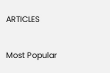ARTICLES

Most Popular